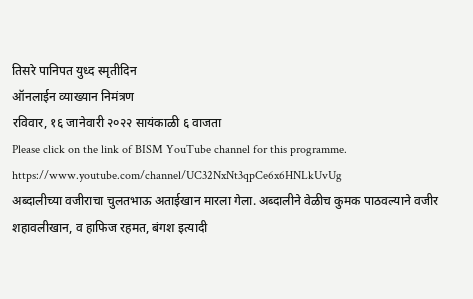तिसरे पानिपत युध्द स्मृतीदिन
ऑनलाईन व्याख्यान निमंत्रण
रविवार, १६ जानेवारी २०२२ सायंकाळी ६ वाजता
Please click on the link of BISM YouTube channel for this programme.
https://www.youtube.com/channel/UC32NxNt3qpCe6x6HNLkUvUg
अब्दालीच्या वजीराचा चुलतभाऊ अताईखान मारला गेला. अब्दालीने वेळीच कुमक पाठवल्याने वजीर शहावलीखान, व हाफिज रहमत, बंगश इत्यादी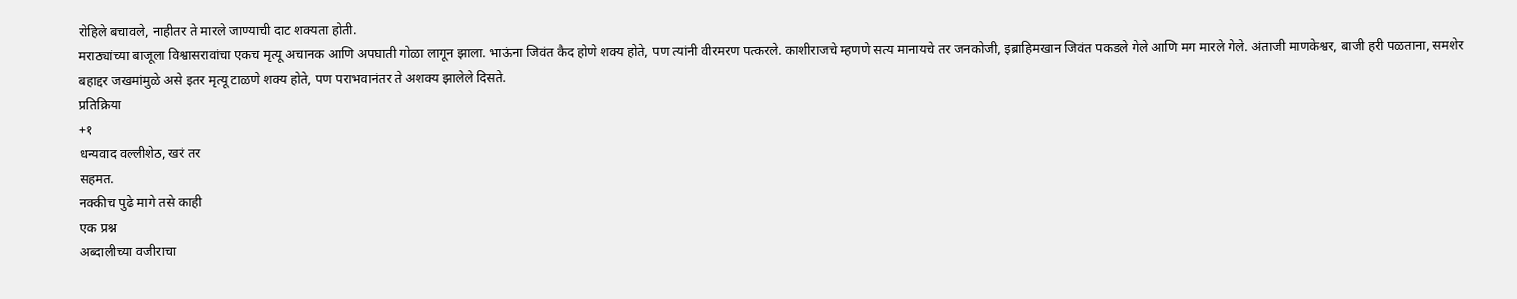रोहिले बचावले, नाहीतर ते मारले जाण्याची दाट शक्यता होती.
मराठ्यांच्या बाजूला विश्वासरावांचा एकच मृत्यू अचानक आणि अपघाती गोळा लागून झाला. भाऊंना जिवंत कैद होणे शक्य होते, पण त्यांनी वीरमरण पत्करले. काशीराजचे म्हणणे सत्य मानायचे तर जनकोजी, इब्राहिमखान जिवंत पकडले गेले आणि मग मारले गेले. अंताजी माणकेश्वर, बाजी हरी पळताना, समशेर बहाद्दर जखमांमुळे असे इतर मृत्यू टाळणे शक्य होते, पण पराभवानंतर ते अशक्य झालेले दिसते.
प्रतिक्रिया
+१
धन्यवाद वल्लीशेठ, खरं तर
सहमत.
नक्कीच पुढे मागे तसे काही
एक प्रश्न
अब्दालीच्या वजीराचा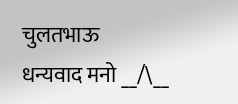चुलतभाऊ
धन्यवाद मनो __/\__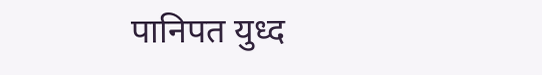पानिपत युध्द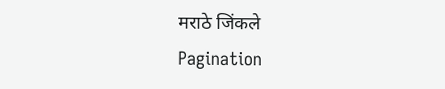मराठे जिंकले
Pagination